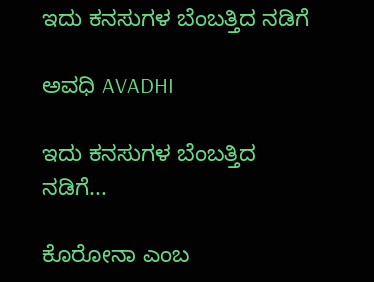ಇದು ಕನಸುಗಳ ಬೆಂಬತ್ತಿದ ನಡಿಗೆ‍

ಅವಧಿ AVADHI

ಇದು ಕನಸುಗಳ ಬೆಂಬತ್ತಿದ ನಡಿಗೆ...

ಕೊರೋನಾ ಎಂಬ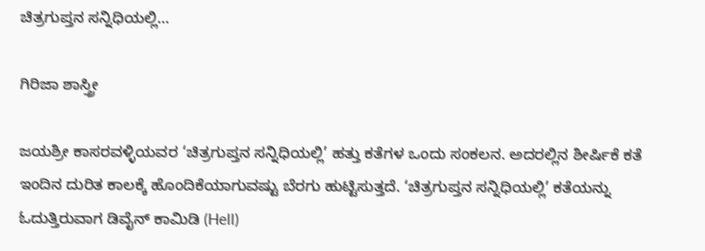ಚಿತ್ರಗುಪ್ತನ ಸನ್ನಿಧಿಯಲ್ಲಿ…

ಗಿರಿಜಾ ಶಾಸ್ತ್ರೀ

ಜಯಶ್ರೀ ಕಾಸರವಳ್ಳಿಯವರ ‘ಚಿತ್ರಗುಪ್ತನ ಸನ್ನಿಧಿಯಲ್ಲಿ’ ಹತ್ತು ಕತೆಗಳ ಒಂದು ಸಂಕಲನ. ಅದರಲ್ಲಿನ ಶೀರ್ಷಿಕೆ ಕತೆ ಇಂದಿನ ದುರಿತ ಕಾಲಕ್ಕೆ ಹೊಂದಿಕೆಯಾಗುವಷ್ಟು ಬೆರಗು ಹುಟ್ಟಿಸುತ್ತದೆ. ‘ಚಿತ್ರಗುಪ್ತನ ಸನ್ನಿಧಿಯಲ್ಲಿ’ ಕತೆಯನ್ನು ಓದುತ್ತಿರುವಾಗ ಡಿವೈನ್ ಕಾಮಿಡಿ (Hell)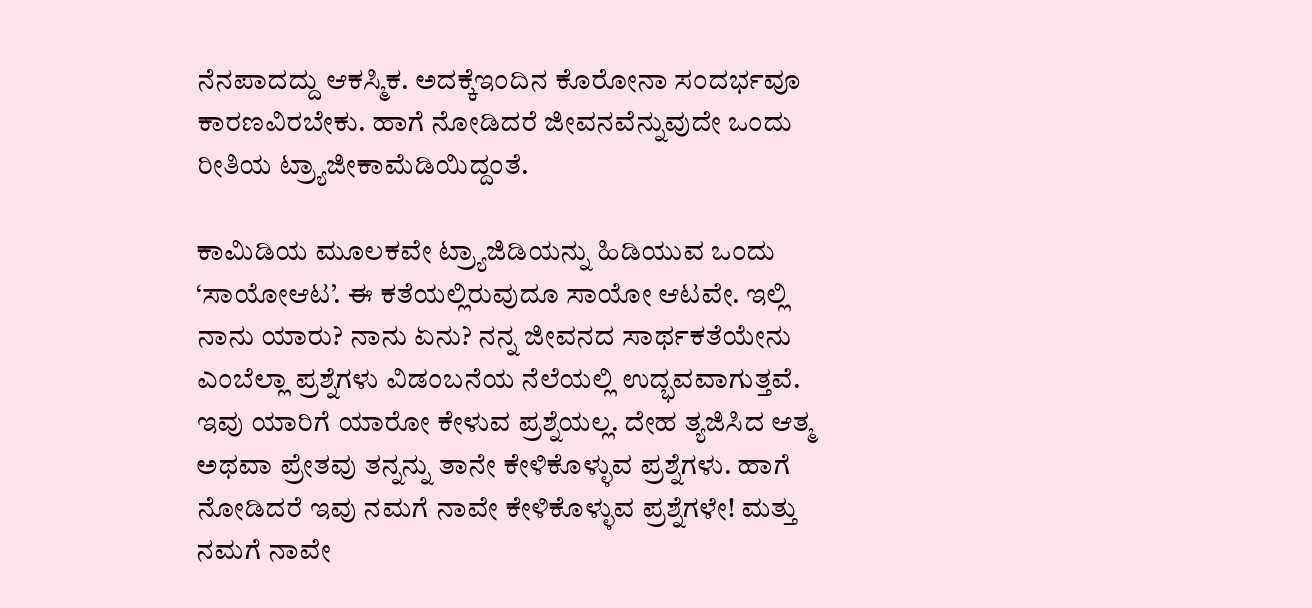ನೆನಪಾದದ್ದು ಆಕಸ್ಮಿಕ. ಅದಕ್ಕೆ‌ಇಂದಿನ ಕೊರೋನಾ ಸಂದರ್ಭವೂ ಕಾರಣವಿರಬೇಕು. ಹಾಗೆ ನೋಡಿದರೆ ಜೀವನವೆನ್ನುವುದೇ ಒಂದು ರೀತಿಯ ಟ್ರ್ಯಾಜೀಕಾಮೆಡಿಯಿದ್ದಂತೆ.

ಕಾಮಿಡಿಯ ಮೂಲಕವೇ ಟ್ರ್ಯಾಜಿಡಿಯನ್ನು ಹಿಡಿಯುವ ಒಂದು ‘ಸಾಯೋಆಟ’. ಈ ಕತೆಯಲ್ಲಿರುವುದೂ ಸಾಯೋ ಆಟವೇ. ಇಲ್ಲಿ ನಾನು ಯಾರು? ನಾನು ಏನು? ನನ್ನ ಜೀವನದ ಸಾರ್ಥಕತೆಯೇನು ಎಂಬೆಲ್ಲಾ ಪ್ರಶ್ನೆಗಳು ವಿಡಂಬನೆಯ ನೆಲೆಯಲ್ಲಿ ಉದ್ಭವವಾಗುತ್ತವೆ. ಇವು ಯಾರಿಗೆ ಯಾರೋ ಕೇಳುವ ಪ್ರಶ್ನೆಯಲ್ಲ. ದೇಹ ತ್ಯಜಿಸಿದ ಆತ್ಮ ಅಥವಾ ಪ್ರೇತವು ತನ್ನನ್ನು ತಾನೇ ಕೇಳಿಕೊಳ್ಳುವ ಪ್ರಶ್ನೆಗಳು. ಹಾಗೆ ನೋಡಿದರೆ ಇವು ನಮಗೆ ನಾವೇ ಕೇಳಿಕೊಳ್ಳುವ ಪ್ರಶ್ನೆಗಳೇ! ಮತ್ತು ನಮಗೆ ನಾವೇ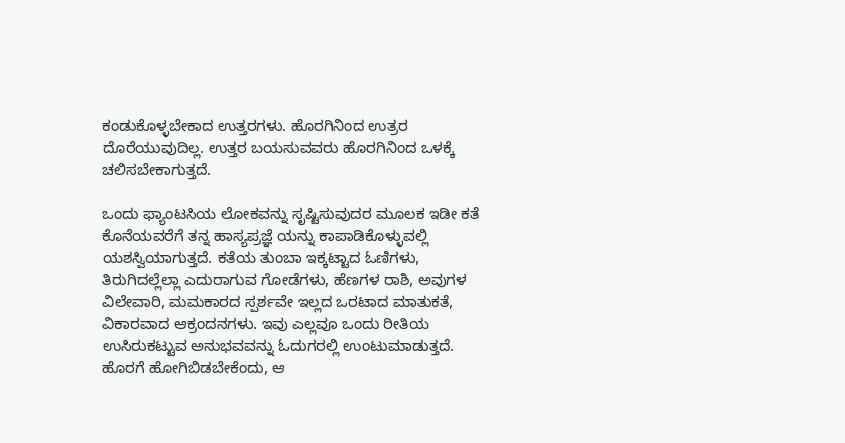ಕಂಡುಕೊಳ್ಳಬೇಕಾದ ಉತ್ತರಗಳು. ಹೊರಗಿನಿಂದ ಉತ್ರರ ದೊರೆಯುವುದಿಲ್ಲ. ಉತ್ತರ ಬಯಸುವವರು ಹೊರಗಿನಿಂದ ಒಳಕ್ಕೆ ಚಲಿಸಬೇಕಾಗುತ್ತದೆ.

ಒಂದು ಫ್ಯಾಂಟಸಿಯ ಲೋಕವನ್ನು ಸೃಷ್ಟಿಸುವುದರ ಮೂಲಕ ಇಡೀ ಕತೆ ಕೊನೆಯವರೆಗೆ ತನ್ನ ಹಾಸ್ಯಪ್ರಜ್ಞೆ ಯನ್ನು ಕಾಪಾಡಿಕೊಳ್ಳುವಲ್ಲಿ ಯಶಸ್ವಿಯಾಗುತ್ತದೆ. ಕತೆಯ ತುಂಬಾ ಇಕ್ಕಟ್ಟಾದ ಓಣಿಗಳು, ತಿರುಗಿದಲ್ಲೆಲ್ಲಾ ಎದುರಾಗುವ ಗೋಡೆಗಳು, ಹೆಣಗಳ ರಾಶಿ, ಅವುಗಳ ವಿಲೇವಾರಿ, ಮಮಕಾರದ ಸ್ಪರ್ಶವೇ ಇಲ್ಲದ ಒರಟಾದ ಮಾತುಕತೆ, ವಿಕಾರವಾದ ಆಕ್ರಂದನಗಳು. ಇವು ಎಲ್ಲವೂ ಒಂದು ರೀತಿಯ ಉಸಿರುಕಟ್ಟುವ ಅನುಭವವನ್ನು ಓದುಗರಲ್ಲಿ ಉಂಟುಮಾಡುತ್ತದೆ. ಹೊರಗೆ ಹೋಗಿಬಿಡಬೇಕೆಂದು, ಆ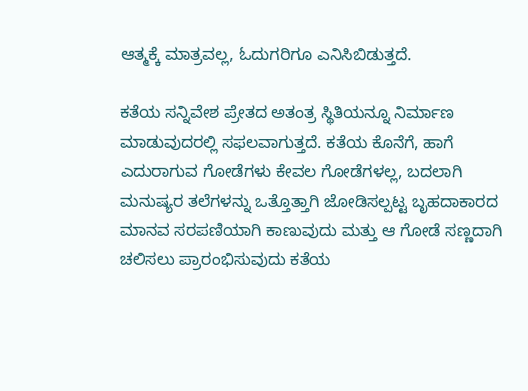ಆತ್ಮಕ್ಕೆ ಮಾತ್ರವಲ್ಲ, ಓದುಗರಿಗೂ ಎನಿಸಿಬಿಡುತ್ತದೆ.

ಕತೆಯ ಸನ್ನಿವೇಶ ಪ್ರೇತದ ಅತಂತ್ರ ಸ್ಥಿತಿಯನ್ನೂ ನಿರ್ಮಾಣ ಮಾಡುವುದರಲ್ಲಿ ಸಫಲವಾಗುತ್ತದೆ. ಕತೆಯ ಕೊನೆಗೆ, ಹಾಗೆ ಎದುರಾಗುವ ಗೋಡೆಗಳು ಕೇವಲ ಗೋಡೆಗಳಲ್ಲ, ಬದಲಾಗಿ ಮನುಷ್ಯರ ತಲೆಗಳನ್ನು ಒತ್ತೊತ್ತಾಗಿ ಜೋಡಿಸಲ್ಪಟ್ಟ ಬೃಹದಾಕಾರದ ಮಾನವ ಸರಪಣಿಯಾಗಿ ಕಾಣುವುದು ಮತ್ತು ಆ ಗೋಡೆ ಸಣ್ಣದಾಗಿ ಚಲಿಸಲು ಪ್ರಾರಂಭಿಸುವುದು ಕತೆಯ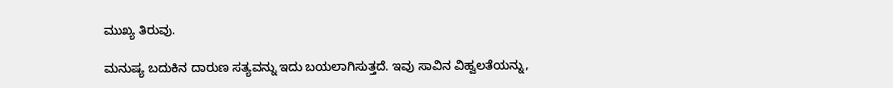ಮುಖ್ಯ ತಿರುವು.

ಮನುಷ್ಯ ಬದುಕಿನ ದಾರುಣ ಸತ್ಯವನ್ನು ಇದು ಬಯಲಾಗಿಸುತ್ತದೆ. ಇವು ಸಾವಿನ ವಿಹ್ವಲತೆಯನ್ನು,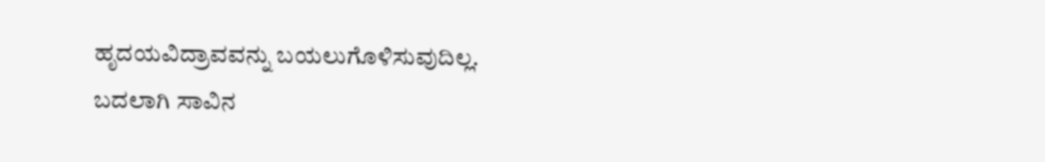ಹೃದಯವಿದ್ರಾವವನ್ನು ಬಯಲುಗೊಳಿಸುವುದಿಲ್ಲ. ಬದಲಾಗಿ ಸಾವಿನ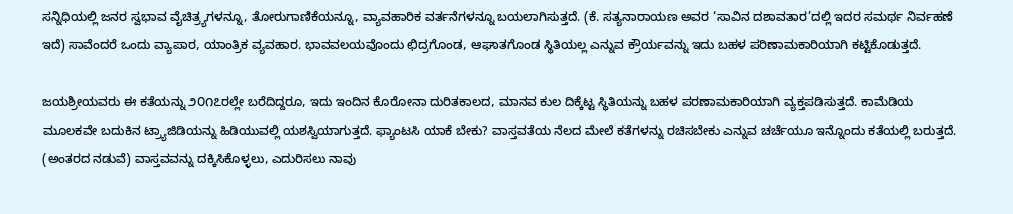ಸನ್ನಿಧಿಯಲ್ಲಿ ಜನರ ಸ್ವಭಾವ ವೈಚಿತ್ರ್ಯಗಳನ್ನೂ, ತೋರುಗಾಣಿಕೆಯನ್ನೂ, ವ್ಯಾವಹಾರಿಕ ವರ್ತನೆಗಳನ್ನೂ ಬಯಲಾಗಿಸುತ್ತದೆ. (ಕೆ. ಸತ್ಯನಾರಾಯಣ ಅವರ ‘ಸಾವಿನ ದಶಾವತಾರ’ದಲ್ಲಿ ಇದರ ಸಮರ್ಥ ನಿರ್ವಹಣೆ ಇದೆ) ಸಾವೆಂದರೆ ಒಂದು ವ್ಯಾಪಾರ, ಯಾಂತ್ರಿಕ ವ್ಯವಹಾರ. ಭಾವವಲಯವೊಂದು ಛಿದ್ರಗೊಂಡ, ಆಘಾತಗೊಂಡ ಸ್ಥಿತಿಯಲ್ಲ ಎನ್ನುವ ಕ್ರೌರ್ಯವನ್ನು ಇದು ಬಹಳ ಪರಿಣಾಮಕಾರಿಯಾಗಿ ಕಟ್ಟಿಕೊಡುತ್ತದೆ.

ಜಯಶ್ರೀಯವರು ಈ ಕತೆಯನ್ನು ೨೦೧೭ರಲ್ಲೇ ಬರೆದಿದ್ದರೂ, ಇದು ಇಂದಿನ ಕೊರೋನಾ ದುರಿತಕಾಲದ, ಮಾನವ ಕುಲ ದಿಕ್ಕೆಟ್ಟ ಸ್ಥಿತಿಯನ್ನು ಬಹಳ ಪರಣಾಮಕಾರಿಯಾಗಿ ವ್ಯಕ್ತಪಡಿಸುತ್ತದೆ. ಕಾಮೆಡಿಯ ಮೂಲಕವೇ ಬದುಕಿನ ಟ್ರ್ಯಾಜಿಡಿಯನ್ನು ಹಿಡಿಯುವಲ್ಲಿ ಯಶಸ್ವಿಯಾಗುತ್ತದೆ. ಫ್ಯಾಂಟಸಿ ಯಾಕೆ ಬೇಕು? ವಾಸ್ತವತೆಯ ನೆಲದ ಮೇಲೆ ಕತೆಗಳನ್ನು ರಚಿಸಬೇಕು ಎನ್ನುವ ಚರ್ಚೆಯೂ ಇನ್ನೊಂದು ಕತೆಯಲ್ಲಿ ಬರುತ್ತದೆ. (ಅಂತರದ ನಡುವೆ) ವಾಸ್ತವವನ್ನು ದಕ್ಕಿಸಿಕೊಳ್ಳಲು, ಎದುರಿಸಲು ನಾವು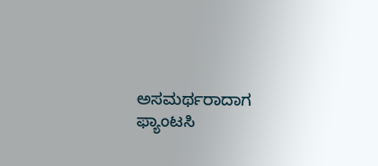ಅಸಮರ್ಥರಾದಾಗ ಫ್ಯಾಂಟಸಿ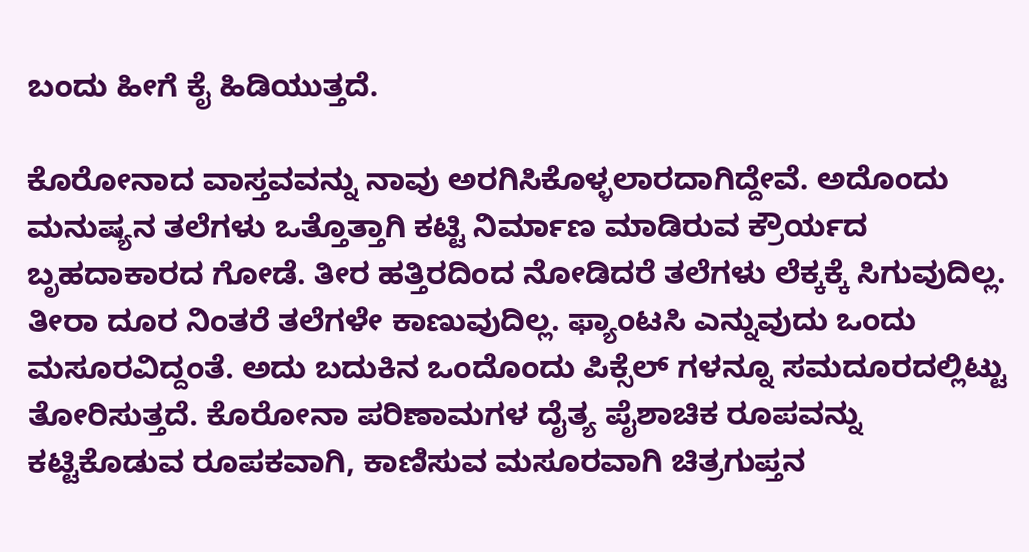ಬಂದು ಹೀಗೆ ಕೈ ಹಿಡಿಯುತ್ತದೆ.

ಕೊರೋನಾದ ವಾಸ್ತವವನ್ನು ನಾವು ಅರಗಿಸಿಕೊಳ್ಳಲಾರದಾಗಿದ್ದೇವೆ. ಅದೊಂದು ಮನುಷ್ಯನ ತಲೆಗಳು ಒತ್ತೊತ್ತಾಗಿ ಕಟ್ಟಿ ನಿರ್ಮಾಣ ಮಾಡಿರುವ ಕ್ರೌರ್ಯದ ಬೃಹದಾಕಾರದ ಗೋಡೆ. ತೀರ ಹತ್ತಿರದಿಂದ ನೋಡಿದರೆ ತಲೆಗಳು ಲೆಕ್ಕಕ್ಕೆ ಸಿಗುವುದಿಲ್ಲ. ತೀರಾ ದೂರ ನಿಂತರೆ ತಲೆಗಳೇ ಕಾಣುವುದಿಲ್ಲ. ಫ್ಯಾಂಟಸಿ ಎನ್ನುವುದು ಒಂದು ಮಸೂರವಿದ್ದಂತೆ. ಅದು ಬದುಕಿನ ಒಂದೊಂದು ಪಿಕ್ಸೆಲ್ ಗಳನ್ನೂ ಸಮದೂರದಲ್ಲಿಟ್ಟು ತೋರಿಸುತ್ತದೆ. ಕೊರೋನಾ ಪರಿಣಾಮಗಳ ದೈತ್ಯ ಪೈಶಾಚಿಕ ರೂಪವನ್ನು ಕಟ್ಟಿಕೊಡುವ ರೂಪಕವಾಗಿ, ಕಾಣಿಸುವ ಮಸೂರವಾಗಿ ಚಿತ್ರಗುಪ್ತನ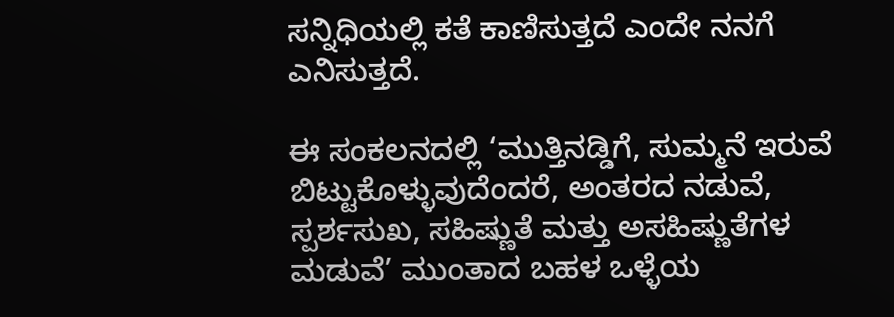ಸನ್ನಿಧಿಯಲ್ಲಿ ಕತೆ ಕಾಣಿಸುತ್ತದೆ ಎಂದೇ ನನಗೆ ಎನಿಸುತ್ತದೆ.

ಈ ಸಂಕಲನದಲ್ಲಿ ‘ಮುತ್ತಿನಡ್ಡಿಗೆ, ಸುಮ್ಮನೆ ಇರುವೆ ಬಿಟ್ಟುಕೊಳ್ಳುವುದೆಂದರೆ, ಅಂತರದ ನಡುವೆ, ಸ್ಪರ್ಶಸುಖ, ಸಹಿಷ್ಣುತೆ ಮತ್ತು ಅಸಹಿಷ್ಣುತೆಗಳ ಮಡುವೆ’ ಮುಂತಾದ ಬಹಳ ಒಳ್ಳೆಯ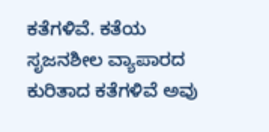ಕತೆಗಳಿವೆ. ಕತೆಯ ಸೃಜನಶೀಲ ವ್ಯಾಪಾರದ ಕುರಿತಾದ ಕತೆಗಳಿವೆ ಅವು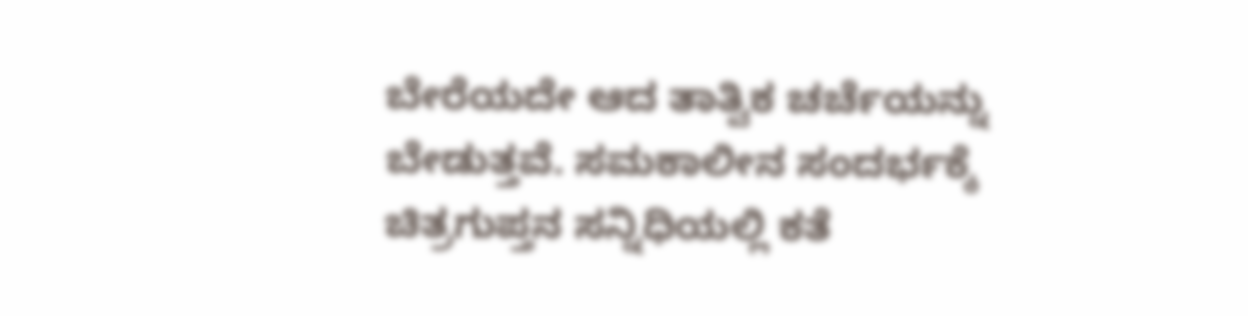ಬೇರೆಯದೇ ಆದ ತಾತ್ವಿಕ ಚರ್ಚೆಯನ್ನು ಬೇಡುತ್ತವೆ. ಸಮಕಾಲೀನ ಸಂದರ್ಭಕ್ಕೆ ಚಿತ್ರಗುಪ್ತನ ಸನ್ನಿಧಿಯಲ್ಲಿ ಕತೆ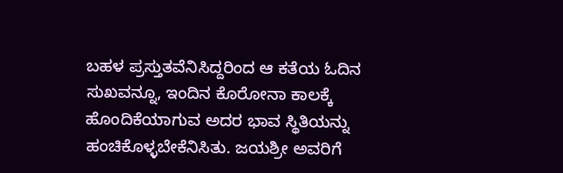ಬಹಳ ಪ್ರಸ್ತುತವೆನಿಸಿದ್ದರಿಂದ ಆ ಕತೆಯ ಓದಿನ ಸುಖವನ್ನೂ, ಇಂದಿನ ಕೊರೋನಾ ಕಾಲಕ್ಕೆ ಹೊಂದಿಕೆಯಾಗುವ ಅದರ ಭಾವ ಸ್ಥಿತಿಯನ್ನು ಹಂಚಿಕೊಳ್ಳಬೇಕೆನಿಸಿತು. ಜಯಶ್ರೀ ಅವರಿಗೆ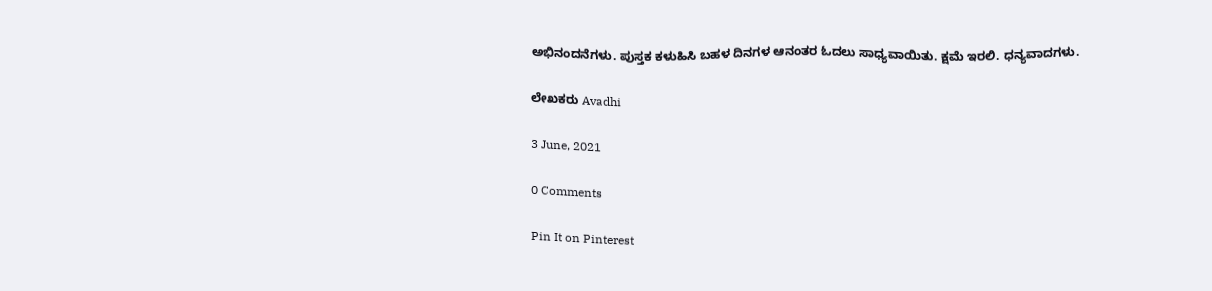ಅಭಿನಂದನೆಗಳು. ಪುಸ್ತಕ ಕಳುಹಿಸಿ ಬಹಳ ದಿನಗಳ ಆನಂತರ ಓದಲು ಸಾಧ್ಯವಾಯಿತು. ಕ್ಷಮೆ ಇರಲಿ. ಧನ್ಯವಾದಗಳು.

ಲೇಖಕರು Avadhi

3 June, 2021

0 Comments

Pin It on Pinterest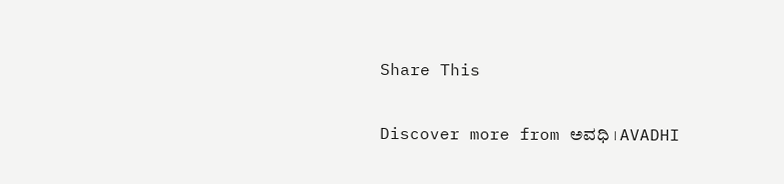Share This

Discover more from ಅವಧಿ । AVADHI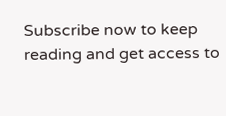Subscribe now to keep reading and get access to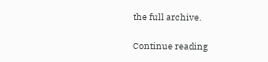the full archive.

Continue reading